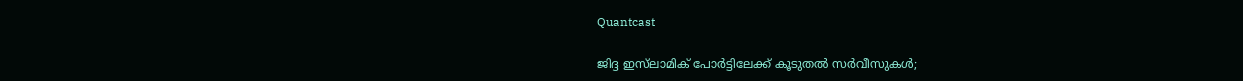Quantcast

ജിദ്ദ ഇസ്‌ലാമിക് പോർട്ടിലേക്ക് കൂടുതൽ സർവീസുകൾ;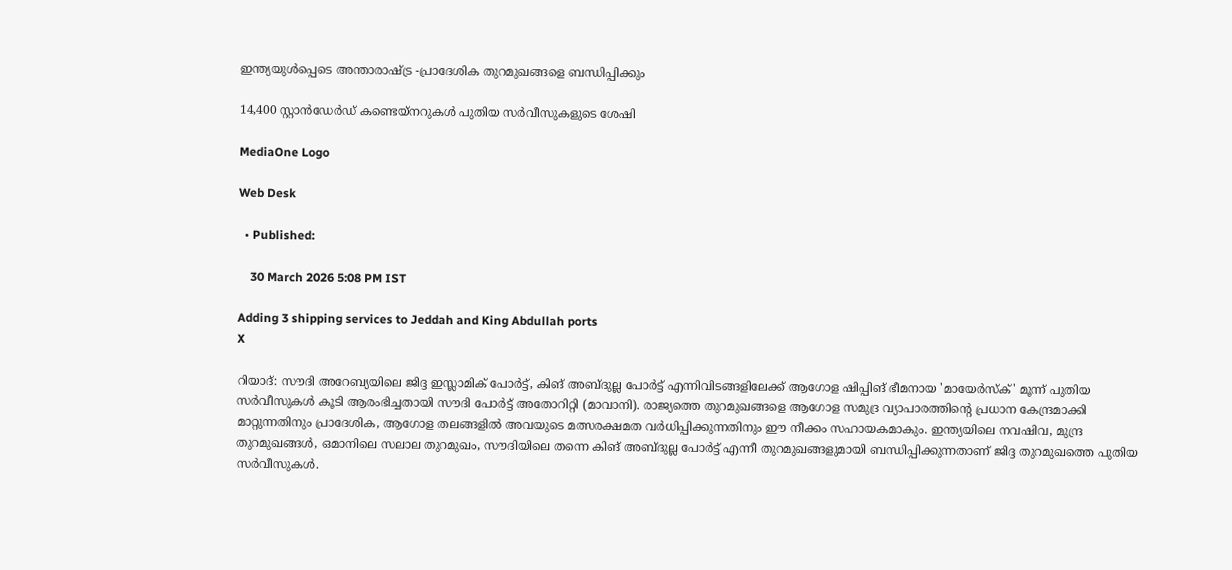ഇന്ത്യയുൾപ്പെടെ അന്താരാഷ്ട്ര -പ്രാദേശിക തുറമുഖങ്ങളെ ബന്ധിപ്പിക്കും

14,400 സ്റ്റാൻഡേർഡ് കണ്ടെയ്നറുകൾ പുതിയ സർവീസുകളുടെ ശേഷി

MediaOne Logo

Web Desk

  • Published:

    30 March 2026 5:08 PM IST

Adding 3 shipping services to Jeddah and King Abdullah ports
X

റിയാദ്: സൗദി അറേബ്യയിലെ ജിദ്ദ ഇസ്ലാമിക് പോർട്ട്, കിങ് അബ്ദുല്ല പോർട്ട് എന്നിവിടങ്ങളിലേക്ക് ആഗോള ഷിപ്പിങ് ഭീമനായ 'മായേർസ്ക്' മൂന്ന് പുതിയ സർവീസുകൾ കൂടി ആരംഭിച്ചതായി സൗദി പോർട്ട് അതോറിറ്റി (മാവാനി). രാജ്യത്തെ തുറമുഖങ്ങളെ ആഗോള സമുദ്ര വ്യാപാരത്തിന്റെ പ്രധാന കേന്ദ്രമാക്കി മാറ്റുന്നതിനും പ്രാദേശിക, ആഗോള തലങ്ങളിൽ അവയുടെ മത്സരക്ഷമത വർധിപ്പിക്കുന്നതിനും ഈ നീക്കം സഹായകമാകും. ഇന്ത്യയിലെ നവഷിവ, മുന്ദ്ര തുറമുഖങ്ങൾ, ഒമാനിലെ സലാല തുറമുഖം, സൗദിയിലെ തന്നെ കിങ് അബ്ദുല്ല പോർട്ട് എന്നീ തുറമുഖങ്ങളുമായി ബന്ധിപ്പിക്കുന്നതാണ് ജിദ്ദ തുറമുഖത്തെ പുതിയ സർവീസുകൾ.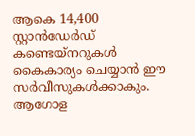ആകെ 14,400 സ്റ്റാൻഡേർഡ് കണ്ടെയ്‌നറുകൾ കൈകാര്യം ചെയ്യാൻ ഈ സർവീസുകൾക്കാകും. ആഗോള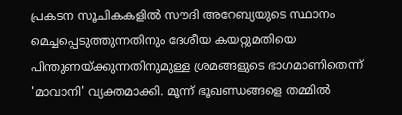പ്രകടന സൂചികകളിൽ സൗദി അറേബ്യയുടെ സ്ഥാനം മെച്ചപ്പെടുത്തുന്നതിനും ദേശീയ കയറ്റുമതിയെ പിന്തുണയ്ക്കുന്നതിനുമുള്ള ശ്രമങ്ങളുടെ ഭാഗമാണിതെന്ന് 'മാവാനി' വ്യക്തമാക്കി. മൂന്ന് ഭൂഖണ്ഡങ്ങളെ തമ്മിൽ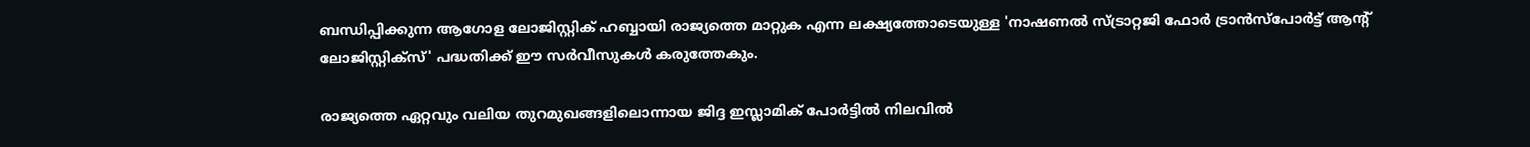ബന്ധിപ്പിക്കുന്ന ആഗോള ലോജിസ്റ്റിക് ഹബ്ബായി രാജ്യത്തെ മാറ്റുക എന്ന ലക്ഷ്യത്തോടെയുള്ള 'നാഷണൽ സ്ട്രാറ്റജി ഫോർ ട്രാൻസ്പോർട്ട് ആന്റ് ലോജിസ്റ്റിക്സ്' പദ്ധതിക്ക് ഈ സർവീസുകൾ കരുത്തേകും.

രാജ്യത്തെ ഏറ്റവും വലിയ തുറമുഖങ്ങളിലൊന്നായ ജിദ്ദ ഇസ്ലാമിക് പോർട്ടിൽ നിലവിൽ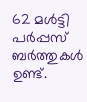62 മൾട്ടി പർപ്പസ് ബർത്തുകൾ ഉണ്ട്.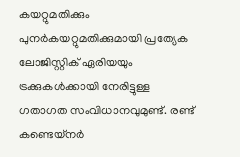കയറ്റുമതിക്കും പുനർകയറ്റുമതിക്കുമായി പ്രത്യേക ലോജിസ്റ്റിക് ഏരിയയും ട്രക്കുകൾക്കായി നേരിട്ടുള്ള ഗതാഗത സംവിധാനവുമുണ്ട്. രണ്ട് കണ്ടെയ്‌നർ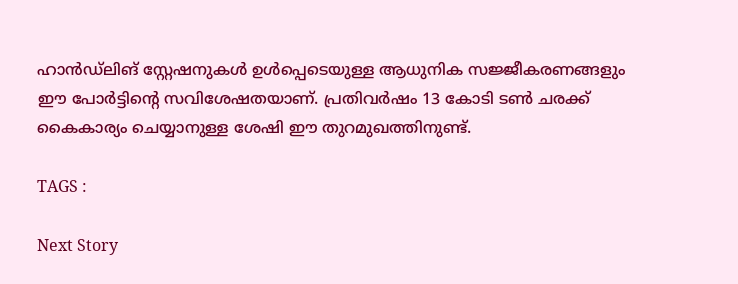ഹാൻഡ്‌ലിങ് സ്റ്റേഷനുകൾ ഉൾപ്പെടെയുള്ള ആധുനിക സജ്ജീകരണങ്ങളും ഈ പോർട്ടിന്റെ സവിശേഷതയാണ്. പ്രതിവർഷം 13 കോടി ടൺ ചരക്ക് കൈകാര്യം ചെയ്യാനുള്ള ശേഷി ഈ തുറമുഖത്തിനുണ്ട്.

TAGS :

Next Story